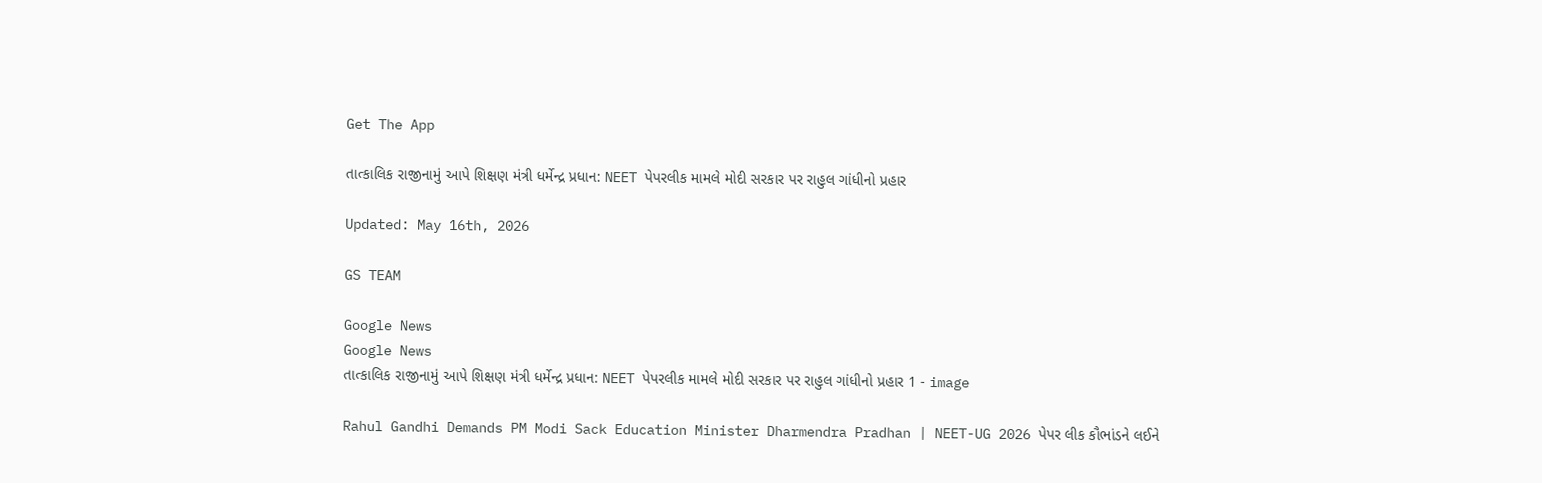Get The App

તાત્કાલિક રાજીનામું આપે શિક્ષણ મંત્રી ધર્મેન્દ્ર પ્રધાન: NEET પેપરલીક મામલે મોદી સરકાર પર રાહુલ ગાંધીનો પ્રહાર

Updated: May 16th, 2026

GS TEAM

Google News
Google News
તાત્કાલિક રાજીનામું આપે શિક્ષણ મંત્રી ધર્મેન્દ્ર પ્રધાન: NEET પેપરલીક મામલે મોદી સરકાર પર રાહુલ ગાંધીનો પ્રહાર 1 - image

Rahul Gandhi Demands PM Modi Sack Education Minister Dharmendra Pradhan | NEET-UG 2026 પેપર લીક કૌભાંડને લઈને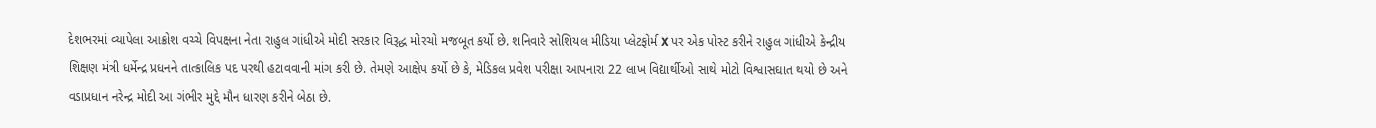દેશભરમાં વ્યાપેલા આક્રોશ વચ્ચે વિપક્ષના નેતા રાહુલ ગાંધીએ મોદી સરકાર વિરૂદ્ધ મોરચો મજબૂત કર્યો છે. શનિવારે સોશિયલ મીડિયા પ્લેટફોર્મ X પર એક પોસ્ટ કરીને રાહુલ ગાંધીએ કેન્દ્રીય શિક્ષણ મંત્રી ધર્મેન્દ્ર પ્રધનને તાત્કાલિક પદ પરથી હટાવવાની માંગ કરી છે. તેમણે આક્ષેપ કર્યો છે કે, મેડિકલ પ્રવેશ પરીક્ષા આપનારા 22 લાખ વિદ્યાર્થીઓ સાથે મોટો વિશ્વાસઘાત થયો છે અને વડાપ્રધાન નરેન્દ્ર મોદી આ ગંભીર મુદ્દે મૌન ધારણ કરીને બેઠા છે.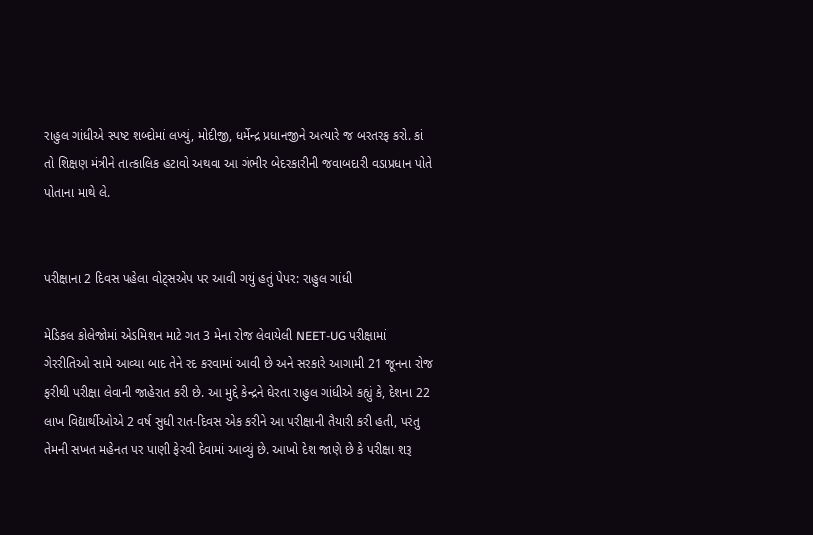રાહુલ ગાંધીએ સ્પષ્ટ શબ્દોમાં લખ્યું, મોદીજી, ધર્મેન્દ્ર પ્રધાનજીને અત્યારે જ બરતરફ કરો. કાં તો શિક્ષણ મંત્રીને તાત્કાલિક હટાવો અથવા આ ગંભીર બેદરકારીની જવાબદારી વડાપ્રધાન પોતે પોતાના માથે લે.


પરીક્ષાના 2 દિવસ પહેલા વોટ્સએપ પર આવી ગયું હતું પેપર: રાહુલ ગાંધી

મેડિકલ કોલેજોમાં એડમિશન માટે ગત 3 મેના રોજ લેવાયેલી NEET-UG પરીક્ષામાં ગેરરીતિઓ સામે આવ્યા બાદ તેને રદ કરવામાં આવી છે અને સરકારે આગામી 21 જૂનના રોજ ફરીથી પરીક્ષા લેવાની જાહેરાત કરી છે. આ મુદ્દે કેન્દ્રને ઘેરતા રાહુલ ગાંધીએ કહ્યું કે, દેશના 22 લાખ વિદ્યાર્થીઓએ 2 વર્ષ સુધી રાત-દિવસ એક કરીને આ પરીક્ષાની તૈયારી કરી હતી, પરંતુ તેમની સખત મહેનત પર પાણી ફેરવી દેવામાં આવ્યું છે. આખો દેશ જાણે છે કે પરીક્ષા શરૂ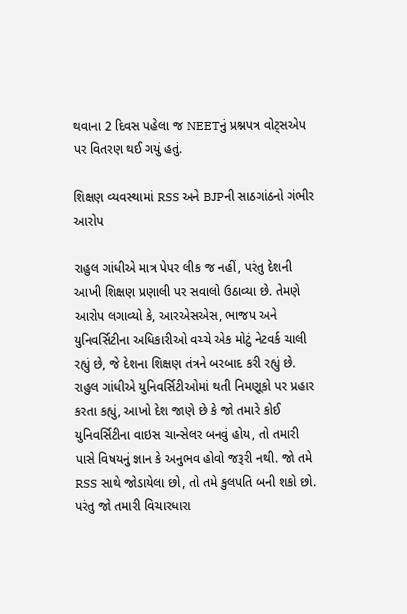થવાના 2 દિવસ પહેલા જ NEETનું પ્રશ્નપત્ર વોટ્સએપ પર વિતરણ થઈ ગયું હતું.

શિક્ષણ વ્યવસ્થામાં RSS અને BJPની સાઠગાંઠનો ગંભીર આરોપ

રાહુલ ગાંધીએ માત્ર પેપર લીક જ નહીં, પરંતુ દેશની આખી શિક્ષણ પ્રણાલી પર સવાલો ઉઠાવ્યા છે. તેમણે આરોપ લગાવ્યો કે, આરએસએસ, ભાજપ અને યુનિવર્સિટીના અધિકારીઓ વચ્ચે એક મોટું નેટવર્ક ચાલી રહ્યું છે, જે દેશના શિક્ષણ તંત્રને બરબાદ કરી રહ્યું છે. રાહુલ ગાંધીએ યુનિવર્સિટીઓમાં થતી નિમણૂકો પર પ્રહાર કરતા કહ્યું, આખો દેશ જાણે છે કે જો તમારે કોઈ યુનિવર્સિટીના વાઇસ ચાન્સેલર બનવું હોય, તો તમારી પાસે વિષયનું જ્ઞાન કે અનુભવ હોવો જરૂરી નથી. જો તમે RSS સાથે જોડાયેલા છો, તો તમે કુલપતિ બની શકો છો. પરંતુ જો તમારી વિચારધારા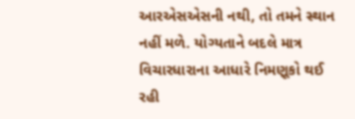આરએસએસની નથી, તો તમને સ્થાન નહીં મળે. યોગ્યતાને બદલે માત્ર વિચારધારાના આધારે નિમણૂકો થઈ રહી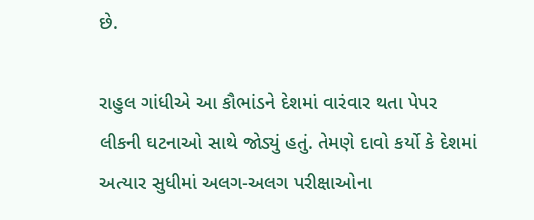છે.

રાહુલ ગાંધીએ આ કૌભાંડને દેશમાં વારંવાર થતા પેપર લીકની ઘટનાઓ સાથે જોડ્યું હતું. તેમણે દાવો કર્યો કે દેશમાં અત્યાર સુધીમાં અલગ-અલગ પરીક્ષાઓના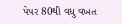પેપર 80થી વધુ વખત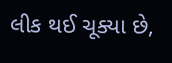લીક થઈ ચૂક્યા છે,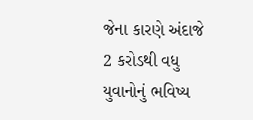જેના કારણે અંદાજે 2 કરોડથી વધુ યુવાનોનું ભવિષ્ય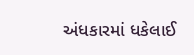અંધકારમાં ધકેલાઈ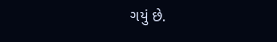ગયું છે.